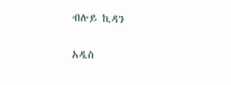ብሉይ ኪዳን

አዲስ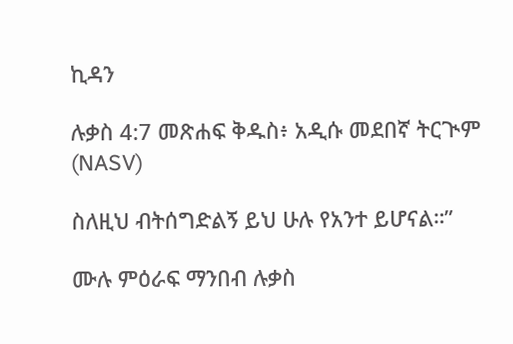ኪዳን

ሉቃስ 4:7 መጽሐፍ ቅዱስ፥ አዲሱ መደበኛ ትርጒም (NASV)

ስለዚህ ብትሰግድልኝ ይህ ሁሉ የአንተ ይሆናል።”

ሙሉ ምዕራፍ ማንበብ ሉቃስ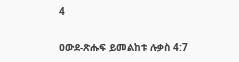4

ዐውደ-ጽሑፍ ይመልከቱ ሉቃስ 4:7